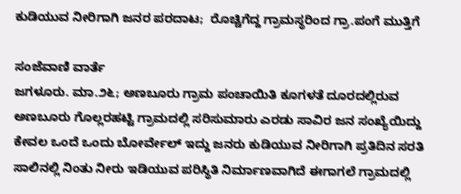ಕುಡಿಯುವ ನೀರಿಗಾಗಿ ಜನರ ಪರದಾಟ;  ರೊಚ್ಚಿಗೆದ್ದ ಗ್ರಾಮಸ್ಥರಿಂದ ಗ್ರಾ.ಪಂಗೆ ಮುತ್ತಿಗೆ

ಸಂಜೆವಾಣಿ ವಾರ್ತೆ
ಜಗಳೂರು. ಮಾ.೨೬; ಅಣಬೂರು ಗ್ರಾಮ ಪಂಚಾಯಿತಿ ಕೂಗಳತೆ ದೂರದಲ್ಲಿರುವ ಅಣಬೂರು ಗೊಲ್ಲರಹಟ್ಟಿ ಗ್ರಾಮದಲ್ಲಿ ಸರಿಸುಮಾರು ಎರಡು ಸಾವಿರ ಜನ ಸಂಖ್ಯೆಯಿದ್ದು ಕೇವಲ ಒಂದೆ ಒಂದು ಬೋರ್ವೇಲ್ ಇದ್ದು ಜನರು ಕುಡಿಯುವ ನೀರಿಗಾಗಿ ಪ್ರತಿದಿನ ಸರತಿ ಸಾಲಿನಲ್ಲಿ ನಿಂತು ನೀರು ಇಡಿಯುವ ಪರಿಸ್ಥಿತಿ ನಿರ್ಮಾಣವಾಗಿದೆ ಈಗಾಗಲೆ ಗ್ರಾಮದಲ್ಲಿ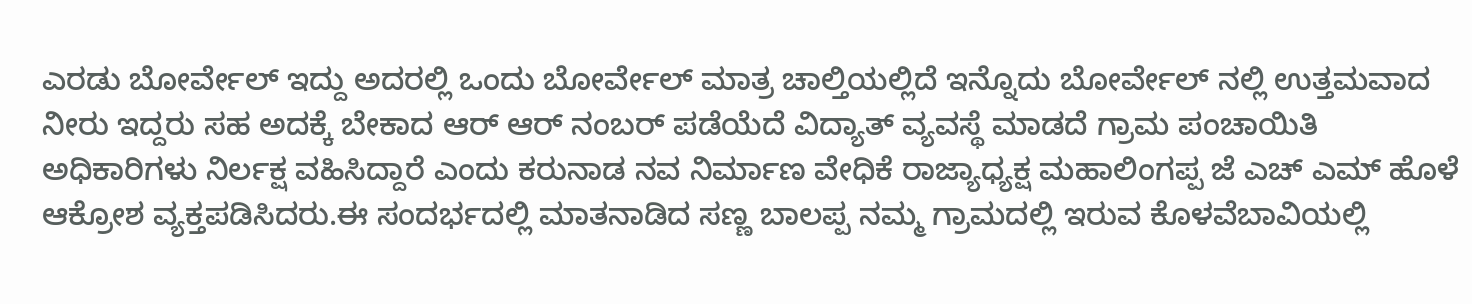ಎರಡು ಬೋರ್ವೇಲ್ ಇದ್ದು ಅದರಲ್ಲಿ ಒಂದು ಬೋರ್ವೇಲ್ ಮಾತ್ರ ಚಾಲ್ತಿಯಲ್ಲಿದೆ ಇನ್ನೊದು ಬೋರ್ವೇಲ್ ನಲ್ಲಿ ಉತ್ತಮವಾದ ನೀರು ಇದ್ದರು ಸಹ ಅದಕ್ಕೆ ಬೇಕಾದ ಆರ್ ಆರ್ ನಂಬರ್ ಪಡೆಯೆದೆ ವಿದ್ಯಾತ್ ವ್ಯವಸ್ಥೆ ಮಾಡದೆ ಗ್ರಾಮ ಪಂಚಾಯಿತಿ ಅಧಿಕಾರಿಗಳು ನಿರ್ಲಕ್ಷ ವಹಿಸಿದ್ದಾರೆ ಎಂದು ಕರುನಾಡ ನವ ನಿರ್ಮಾಣ ವೇಧಿಕೆ ರಾಜ್ಯಾಧ್ಯಕ್ಷ ಮಹಾಲಿಂಗಪ್ಪ ಜೆ ಎಚ್ ಎಮ್ ಹೊಳೆ ಆಕ್ರೋಶ ವ್ಯಕ್ತಪಡಿಸಿದರು.ಈ ಸಂದರ್ಭದಲ್ಲಿ ಮಾತನಾಡಿದ ಸಣ್ಣ ಬಾಲಪ್ಪ ನಮ್ಮ ಗ್ರಾಮದಲ್ಲಿ ಇರುವ ಕೊಳವೆಬಾವಿಯಲ್ಲಿ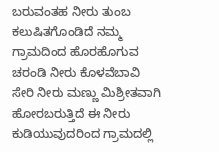ಬರುವಂತಹ ನೀರು ತುಂಬ ಕಲುಷಿತಗೊಂಡಿದೆ ನಮ್ಮ ಗ್ರಾಮದಿಂದ ಹೊರಹೊಗುವ ಚರಂಡಿ ನೀರು ಕೊಳವೆಬಾವಿ ಸೇರಿ ನೀರು ಮಣ್ಣು ಮಿಶ್ರೀತವಾಗಿ ಹೋರಬರುತ್ತಿದೆ ಈ ನೀರು ಕುಡಿಯುವುದರಿಂದ ಗ್ರಾಮದಲ್ಲಿ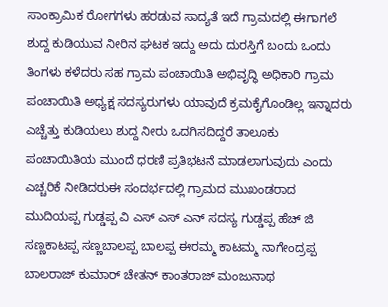ಸಾಂಕ್ರಾಮಿಕ ರೋಗಗಳು ಹರಡುವ ಸಾದ್ಯತೆ ಇದೆ ಗ್ರಾಮದಲ್ಲಿ ಈಗಾಗಲೆ ಶುದ್ದ ಕುಡಿಯುವ ನೀರಿನ ಘಟಕ ಇದ್ದು ಅದು ದುರಸ್ತಿಗೆ ಬಂದು ಒಂದು ತಿಂಗಳು‌ ಕಳೆದರು ಸಹ ಗ್ರಾಮ ಪಂಚಾಯಿತಿ ಅಭಿವೃದ್ಧಿ ಅಧಿಕಾರಿ ಗ್ರಾಮ ಪಂಚಾಯಿತಿ ಅಧ್ಯಕ್ಷ ಸದಸ್ಯರುಗಳು ಯಾವುದೆ ಕ್ರಮಕೈಗೊಂಡಿಲ್ಲ ಇನ್ನಾದರು ಎಚ್ಚೆತ್ತು ಕುಡಿಯಲು ಶುದ್ದ ನೀರು ಒದಗಿಸದಿದ್ದರೆ ತಾಲೂಕು ಪಂಚಾಯಿತಿಯ ಮುಂದೆ ಧರಣಿ ಪ್ರತಿಭಟನೆ ಮಾಡಲಾಗುವುದು ಎಂದು ಎಚ್ಚರಿಕೆ ನೀಡಿದರುಈ ಸಂದರ್ಭದಲ್ಲಿ ಗ್ರಾಮದ ಮುಖಂಡರಾದ ಮುದಿಯಪ್ಪ ಗುಡ್ಡಪ್ಪ ವಿ ಎಸ್ ಎಸ್ ಎನ್ ಸದಸ್ಯ ಗುಡ್ಡಪ್ಪ ಹೆಚ್ ಜಿ ಸಣ್ಣಕಾಟಪ್ಪ ಸಣ್ಣಬಾಲಪ್ಪ ಬಾಲಪ್ಪ ಈರಮ್ಮ ಕಾಟಮ್ಮ ನಾಗೇಂದ್ರಪ್ಪ ಬಾಲರಾಜ್ ಕುಮಾರ್ ಚೇತನ್ ಕಾಂತರಾಜ್ ಮಂಜುನಾಥ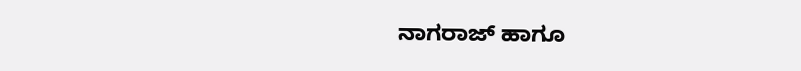ನಾಗರಾಜ್ ಹಾಗೂ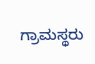ಗ್ರಾಮಸ್ಥರು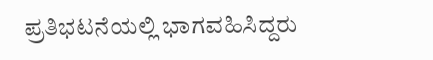ಪ್ರತಿಭಟನೆಯಲ್ಲಿ ಭಾಗವಹಿಸಿದ್ದರು